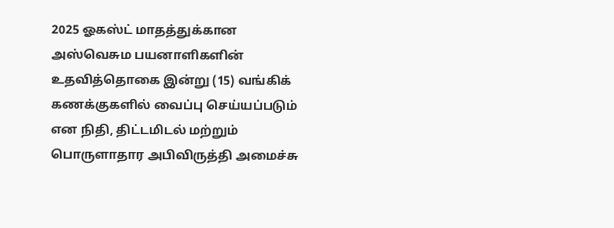2025 ஓகஸ்ட் மாதத்துக்கான அஸ்வெசும பயனாளிகளின் உதவித்தொகை இன்று (15) வங்கிக் கணக்குகளில் வைப்பு செய்யப்படும் என நிதி, திட்டமிடல் மற்றும் பொருளாதார அபிவிருத்தி அமைச்சு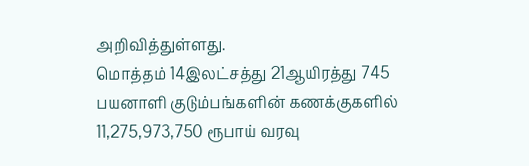அறிவித்துள்ளது.
மொத்தம் 14இலட்சத்து 21ஆயிரத்து 745 பயனாளி குடும்பங்களின் கணக்குகளில் 11,275,973,750 ரூபாய் வரவு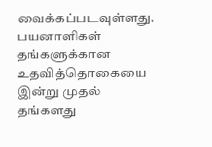வைக்கப்படவுள்ளது.
பயனாளிகள் தங்களுக்கான உதவித்தொகையை இன்று முதல் தங்களது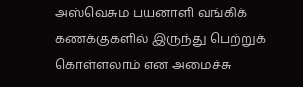அஸ்வெசும பயனாளி வங்கிக் கணக்குகளில் இருந்து பெற்றுக் கொள்ளலாம் என அமைச்சு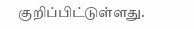குறிப்பிட்டுள்ளது.